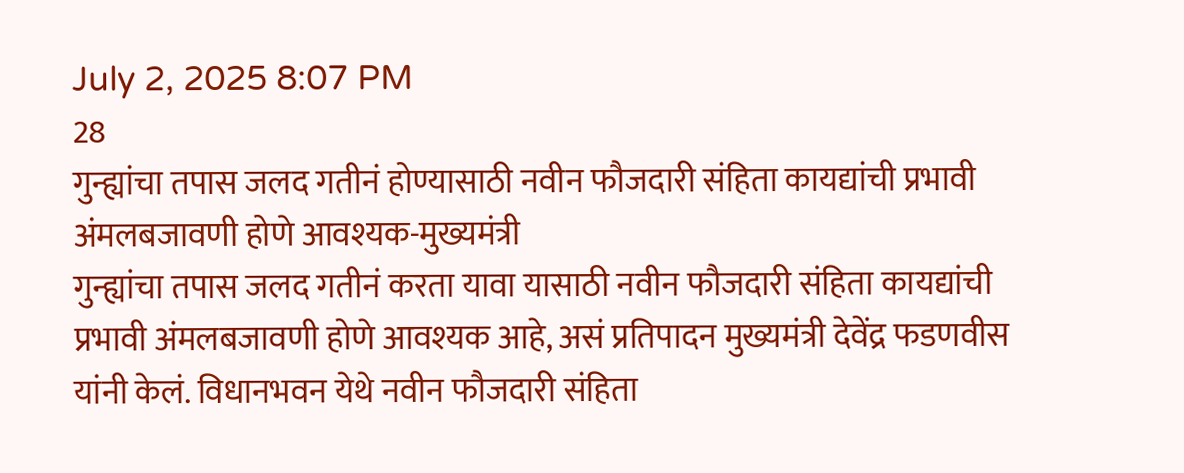July 2, 2025 8:07 PM
28
गुन्ह्यांचा तपास जलद गतीनं होण्यासाठी नवीन फौजदारी संहिता कायद्यांची प्रभावी अंमलबजावणी होणे आवश्यक-मुख्यमंत्री
गुन्ह्यांचा तपास जलद गतीनं करता यावा यासाठी नवीन फौजदारी संहिता कायद्यांची प्रभावी अंमलबजावणी होणे आवश्यक आहे, असं प्रतिपादन मुख्यमंत्री देवेंद्र फडणवीस यांनी केलं. विधानभवन येथे नवीन फौजदारी संहिता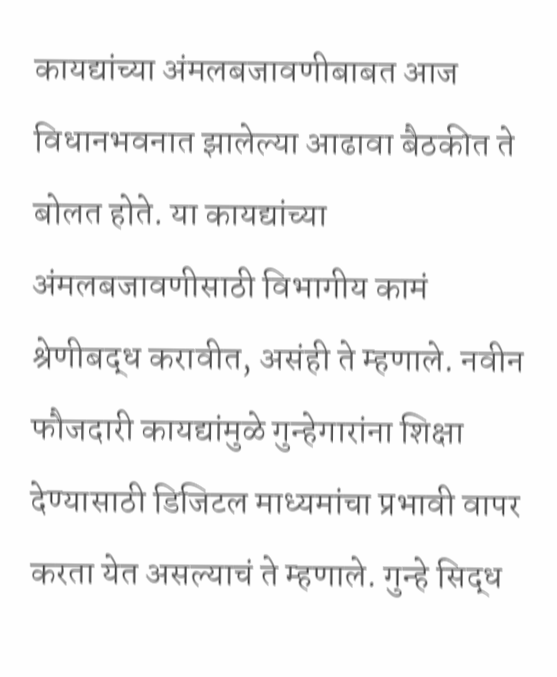कायद्यांच्या अंमलबजावणीबाबत आज विधानभवनात झालेल्या आढावा बैठकीत ते बोलत होते. या कायद्यांच्या अंमलबजावणीसाठी विभागीय कामं श्रेणीबद्ध करावीत, असंही ते म्हणाले. नवीन फौजदारी कायद्यांमुळे गुन्हेगारांना शिक्षा देण्यासाठी डिजिटल माध्यमांचा प्रभावी वापर करता येत असल्याचं ते म्हणाले. गुन्हे सिद्ध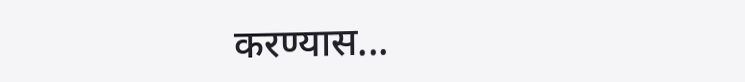करण्यास...